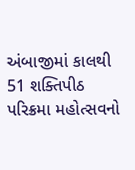અંબાજીમાં કાલથી 51 શક્તિપીઠ પરિક્રમા મહોત્સવનો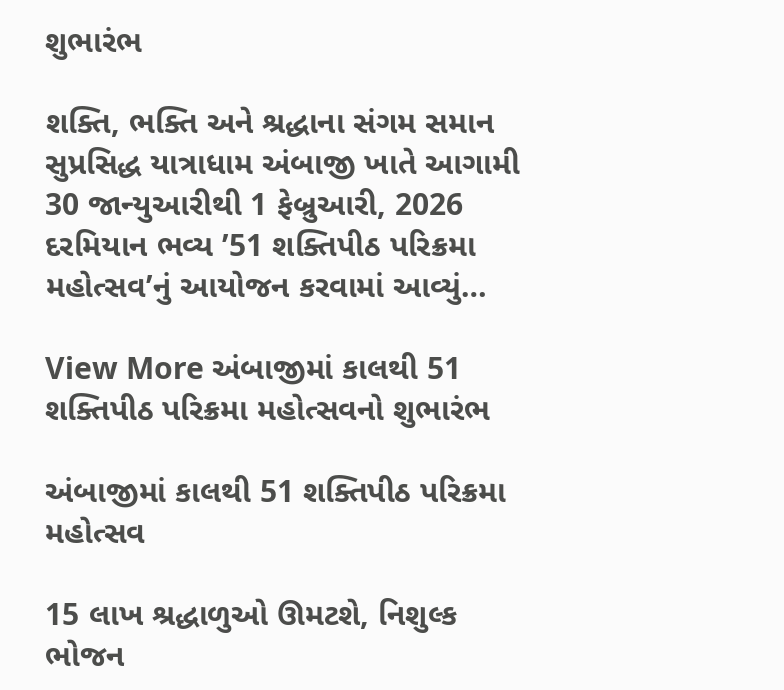શુભારંભ

શક્તિ, ભક્તિ અને શ્રદ્ધાના સંગમ સમાન સુપ્રસિદ્ધ યાત્રાધામ અંબાજી ખાતે આગામી 30 જાન્યુઆરીથી 1 ફેબ્રુઆરી, 2026 દરમિયાન ભવ્ય ’51 શક્તિપીઠ પરિક્રમા મહોત્સવ’નું આયોજન કરવામાં આવ્યું…

View More અંબાજીમાં કાલથી 51 શક્તિપીઠ પરિક્રમા મહોત્સવનો શુભારંભ

અંબાજીમાં કાલથી 51 શક્તિપીઠ પરિક્રમા મહોત્સવ

15 લાખ શ્રદ્ધાળુઓ ઊમટશે, નિશુલ્ક ભોજન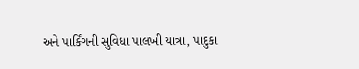અને પાર્કિંગની સુવિધા પાલખી યાત્રા, પાદુકા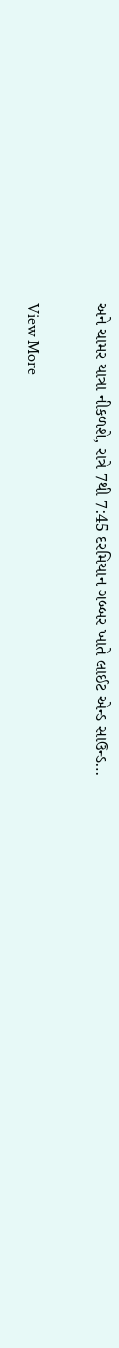અને ચામર યાત્રા નીકળશે, રાત્રે 7થી 7:45 દરમિયાન ગબ્બર ખાતે લાઈટ એન્ડ સાઉન્ડ…

View More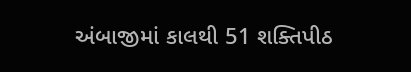અંબાજીમાં કાલથી 51 શક્તિપીઠ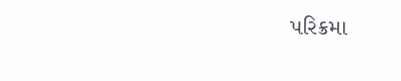પરિક્રમા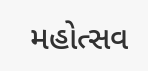મહોત્સવ